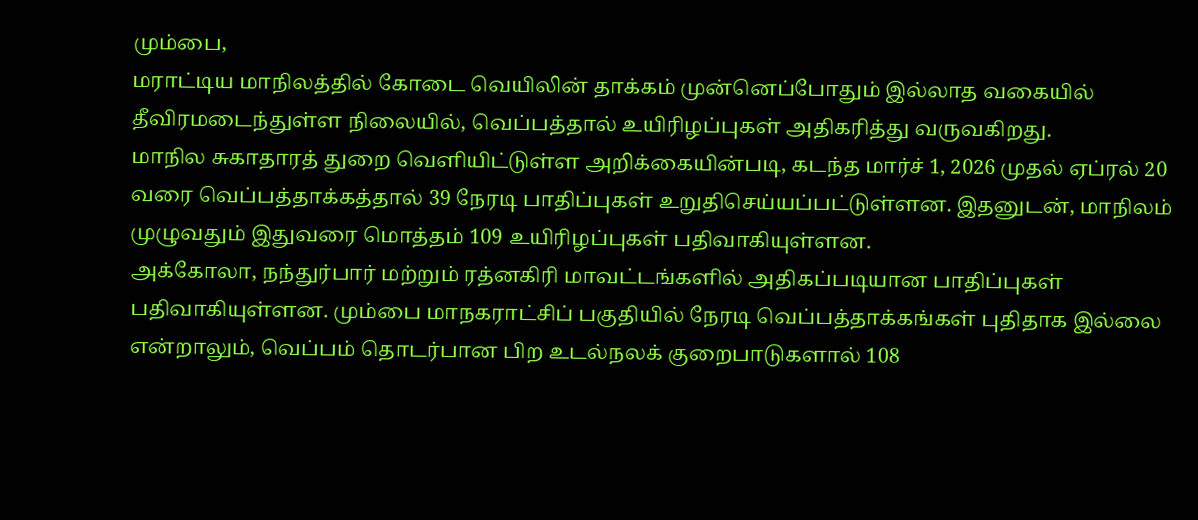மும்பை,
மராட்டிய மாநிலத்தில் கோடை வெயிலின் தாக்கம் முன்னெப்போதும் இல்லாத வகையில் தீவிரமடைந்துள்ள நிலையில், வெப்பத்தால் உயிரிழப்புகள் அதிகரித்து வருவகிறது.
மாநில சுகாதாரத் துறை வெளியிட்டுள்ள அறிக்கையின்படி, கடந்த மார்ச் 1, 2026 முதல் ஏப்ரல் 20 வரை வெப்பத்தாக்கத்தால் 39 நேரடி பாதிப்புகள் உறுதிசெய்யப்பட்டுள்ளன. இதனுடன், மாநிலம் முழுவதும் இதுவரை மொத்தம் 109 உயிரிழப்புகள் பதிவாகியுள்ளன.
அக்கோலா, நந்துர்பார் மற்றும் ரத்னகிரி மாவட்டங்களில் அதிகப்படியான பாதிப்புகள் பதிவாகியுள்ளன. மும்பை மாநகராட்சிப் பகுதியில் நேரடி வெப்பத்தாக்கங்கள் புதிதாக இல்லை என்றாலும், வெப்பம் தொடர்பான பிற உடல்நலக் குறைபாடுகளால் 108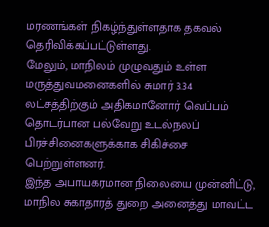மரணங்கள் நிகழ்ந்துள்ளதாக தகவல் தெரிவிக்கப்பட்டுள்ளது.
மேலும், மாநிலம் முழுவதும் உள்ள மருத்துவமனைகளில் சுமார் 3.34 லட்சத்திற்கும் அதிகமானோர் வெப்பம் தொடர்பான பல்வேறு உடல்நலப் பிரச்சினைகளுக்காக சிகிச்சை பெற்றுள்ளனர்.
இந்த அபாயகரமான நிலையை முன்னிட்டு, மாநில சுகாதாரத் துறை அனைத்து மாவட்ட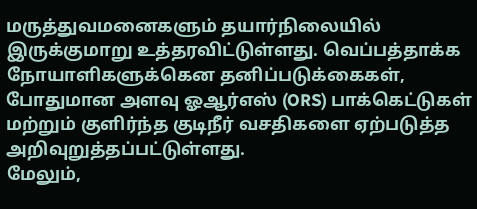மருத்துவமனைகளும் தயார்நிலையில் இருக்குமாறு உத்தரவிட்டுள்ளது. வெப்பத்தாக்க நோயாளிகளுக்கென தனிப்படுக்கைகள், போதுமான அளவு ஓஆர்எஸ் (ORS) பாக்கெட்டுகள் மற்றும் குளிர்ந்த குடிநீர் வசதிகளை ஏற்படுத்த அறிவுறுத்தப்பட்டுள்ளது.
மேலும்,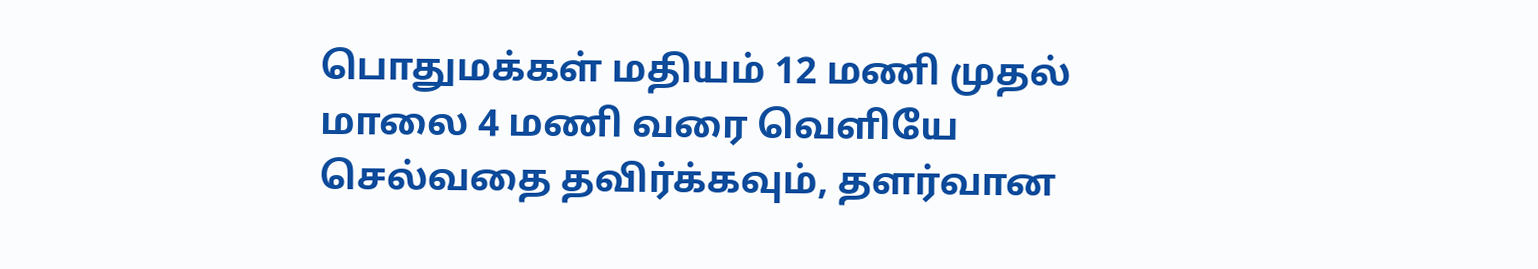பொதுமக்கள் மதியம் 12 மணி முதல் மாலை 4 மணி வரை வெளியே செல்வதை தவிர்க்கவும், தளர்வான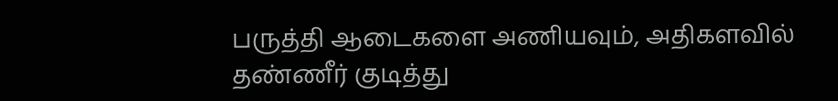பருத்தி ஆடைகளை அணியவும், அதிகளவில் தண்ணீர் குடித்து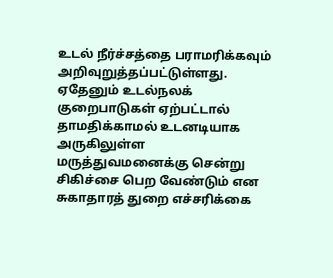உடல் நீர்ச்சத்தை பராமரிக்கவும் அறிவுறுத்தப்பட்டுள்ளது.
ஏதேனும் உடல்நலக் குறைபாடுகள் ஏற்பட்டால் தாமதிக்காமல் உடனடியாக அருகிலுள்ள மருத்துவமனைக்கு சென்று சிகிச்சை பெற வேண்டும் என சுகாதாரத் துறை எச்சரிக்கை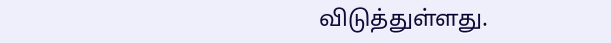விடுத்துள்ளது.